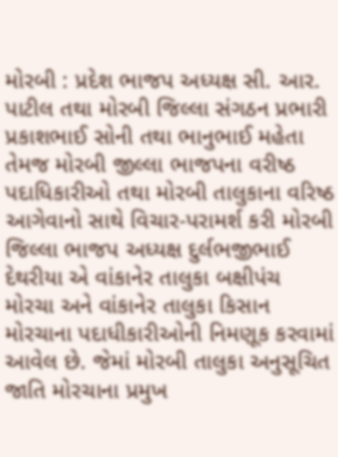મોરબી : પ્રદેશ ભાજપ અધ્યક્ષ સી. આર. પાટીલ તથા મોરબી જિલ્લા સંગઠન પ્રભારી પ્રકાશભાઈ સોની તથા ભાનુભાઈ મહેતા તેમજ મોરબી જીલ્લા ભાજપના વરીષ્ઠ પદાધિકારીઓ તથા મોરબી તાલુકાના વરિષ્ઠ આગેવાનો સાથે વિચાર-પરામર્શ કરી મોરબી જિલ્લા ભાજપ અધ્યક્ષ દુર્લભજીભાઈ દેથરીયા એ વાંકાનેર તાલુકા બક્ષીપંચ મોરચા અને વાંકાનેર તાલુકા કિસાન મોરચાના પદાધીકારીઓની નિમણૂક કરવામાં આવેલ છે. જેમાં મોરબી તાલુકા અનુસૂચિત જાતિ મોરચાના પ્રમુખ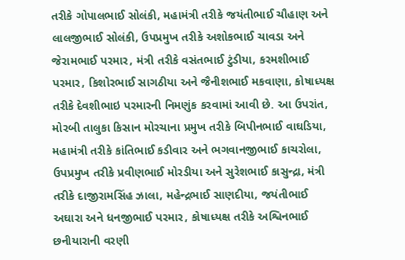તરીકે ગોપાલભાઈ સોલંકી, મહામંત્રી તરીકે જયંતીભાઈ ચૌહાણ અને લાલજીભાઈ સોલંકી, ઉપપ્રમુખ તરીકે અશોકભાઈ ચાવડા અને જેરામભાઈ પરમાર, મંત્રી તરીકે વસંતભાઈ ટુંડીયા, કરમશીભાઈ પરમાર, કિશોરભાઈ સાગઠીયા અને જૈનીશભાઈ મકવાણા, કોષાધ્યક્ષ તરીકે દેવશીભાઇ પરમારની નિમણુંક કરવામાં આવી છે. આ ઉપરાંત, મોરબી તાલુકા કિસાન મોરચાના પ્રમુખ તરીકે બિપીનભાઈ વાઘડિયા, મહામંત્રી તરીકે કાંતિભાઈ કડીવાર અને ભગવાનજીભાઈ કાચરોલા, ઉપપ્રમુખ તરીકે પ્રવીણભાઈ મોરડીયા અને સુરેશભાઈ કાસુન્દ્રા, મંત્રી તરીકે દાજીરામસિંહ ઝાલા, મહેન્દ્રભાઈ સાણદીયા, જયંતીભાઈ અઘારા અને ધનજીભાઈ પરમાર, કોષાધ્યક્ષ તરીકે અશ્વિનભાઈ છનીયારાની વરણી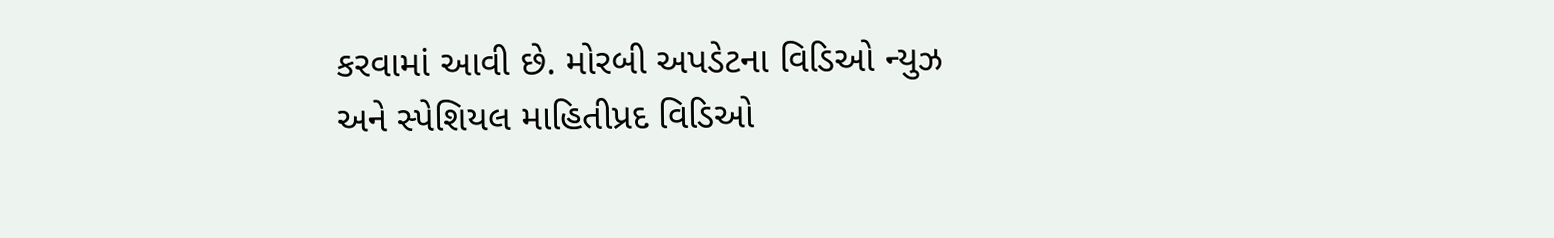કરવામાં આવી છે. મોરબી અપડેટના વિડિઓ ન્યુઝ અને સ્પેશિયલ માહિતીપ્રદ વિડિઓ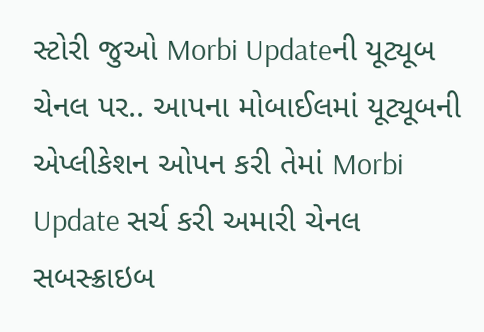સ્ટોરી જુઓ Morbi Updateની યૂટ્યૂબ ચેનલ પર.. આપના મોબાઈલમાં યૂટ્યૂબની એપ્લીકેશન ઓપન કરી તેમાં Morbi Update સર્ચ કરી અમારી ચેનલ સબસ્ક્રાઇબ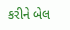કરીને બેલ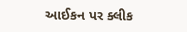આઈકન પર ક્લીક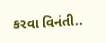કરવા વિનંતી..